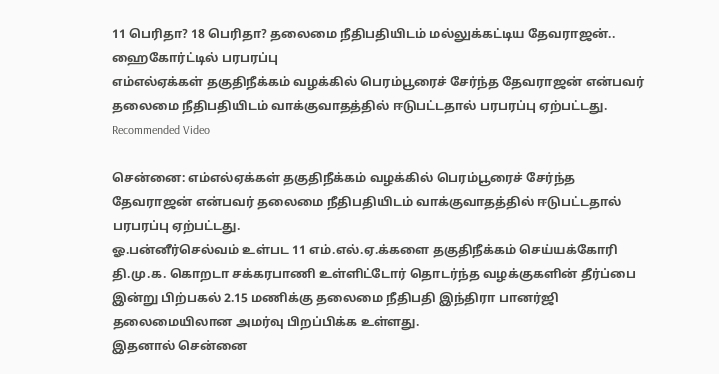11 பெரிதா? 18 பெரிதா? தலைமை நீதிபதியிடம் மல்லுக்கட்டிய தேவராஜன்.. ஹைகோர்ட்டில் பரபரப்பு
எம்எல்ஏக்கள் தகுதிநீக்கம் வழக்கில் பெரம்பூரைச் சேர்ந்த தேவராஜன் என்பவர் தலைமை நீதிபதியிடம் வாக்குவாதத்தில் ஈடுபட்டதால் பரபரப்பு ஏற்பட்டது.
Recommended Video

சென்னை: எம்எல்ஏக்கள் தகுதிநீக்கம் வழக்கில் பெரம்பூரைச் சேர்ந்த தேவராஜன் என்பவர் தலைமை நீதிபதியிடம் வாக்குவாதத்தில் ஈடுபட்டதால் பரபரப்பு ஏற்பட்டது.
ஓ.பன்னீர்செல்வம் உள்பட 11 எம்.எல்.ஏ.க்களை தகுதிநீக்கம் செய்யக்கோரி தி.மு.க. கொறடா சக்கரபாணி உள்ளிட்டோர் தொடர்ந்த வழக்குகளின் தீர்ப்பை இன்று பிற்பகல் 2.15 மணிக்கு தலைமை நீதிபதி இந்திரா பானர்ஜி தலைமையிலான அமர்வு பிறப்பிக்க உள்ளது.
இதனால் சென்னை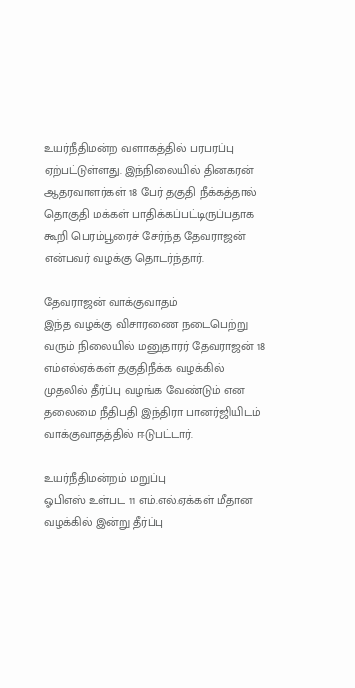உயர்நீதிமன்ற வளாகத்தில் பரபரப்பு ஏற்பட்டுள்ளது. இந்நிலையில் தினகரன் ஆதரவாளர்கள் 18 பேர் தகுதி நீக்கத்தால் தொகுதி மக்கள் பாதிக்கப்பட்டிருப்பதாக கூறி பெரம்பூரைச் சேர்ந்த தேவராஜன் என்பவர் வழக்கு தொடர்ந்தார்.

தேவராஜன் வாக்குவாதம்
இந்த வழக்கு விசாரணை நடைபெற்று வரும் நிலையில் மனுதாரர் தேவராஜன் 18 எம்எல்ஏக்கள் தகுதிநீக்க வழக்கில் முதலில் தீர்ப்பு வழங்க வேண்டும் என தலைமை நீதிபதி இந்திரா பானர்ஜியிடம் வாக்குவாதத்தில் ஈடுபட்டார்.

உயர்நீதிமன்றம் மறுப்பு
ஓபிஎஸ் உள்பட 11 எம்.எல்.ஏக்கள் மீதான வழக்கில் இன்று தீர்ப்பு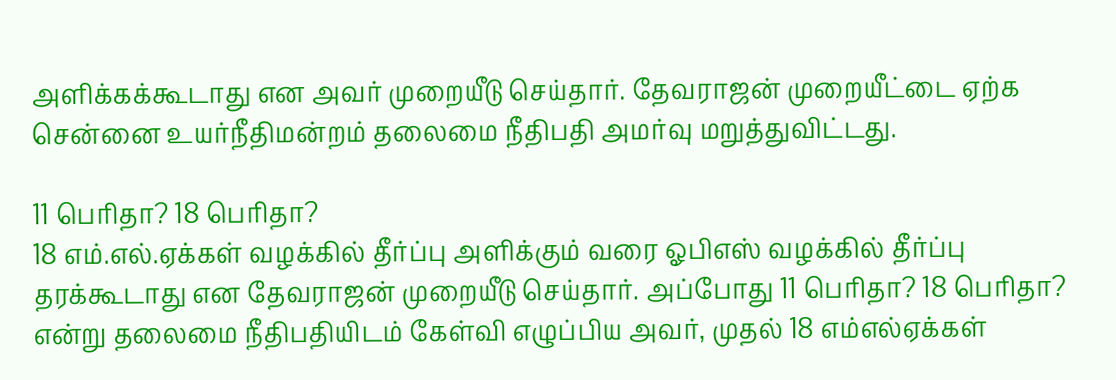அளிக்கக்கூடாது என அவர் முறையீடு செய்தார். தேவராஜன் முறையீட்டை ஏற்க சென்னை உயர்நீதிமன்றம் தலைமை நீதிபதி அமர்வு மறுத்துவிட்டது.

11 பெரிதா? 18 பெரிதா?
18 எம்.எல்.ஏக்கள் வழக்கில் தீர்ப்பு அளிக்கும் வரை ஓபிஎஸ் வழக்கில் தீர்ப்பு தரக்கூடாது என தேவராஜன் முறையீடு செய்தார். அப்போது 11 பெரிதா? 18 பெரிதா? என்று தலைமை நீதிபதியிடம் கேள்வி எழுப்பிய அவர், முதல் 18 எம்எல்ஏக்கள்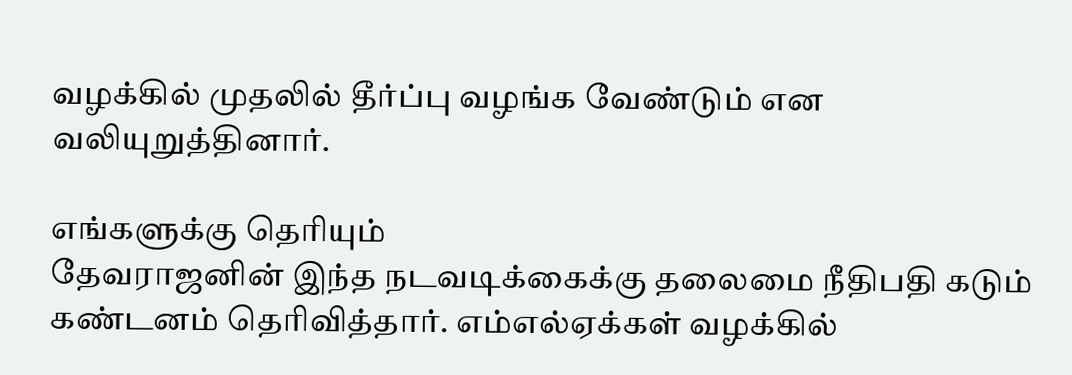வழக்கில் முதலில் தீர்ப்பு வழங்க வேண்டும் என வலியுறுத்தினார்.

எங்களுக்கு தெரியும்
தேவராஜனின் இந்த நடவடிக்கைக்கு தலைமை நீதிபதி கடும் கண்டனம் தெரிவித்தார். எம்எல்ஏக்கள் வழக்கில்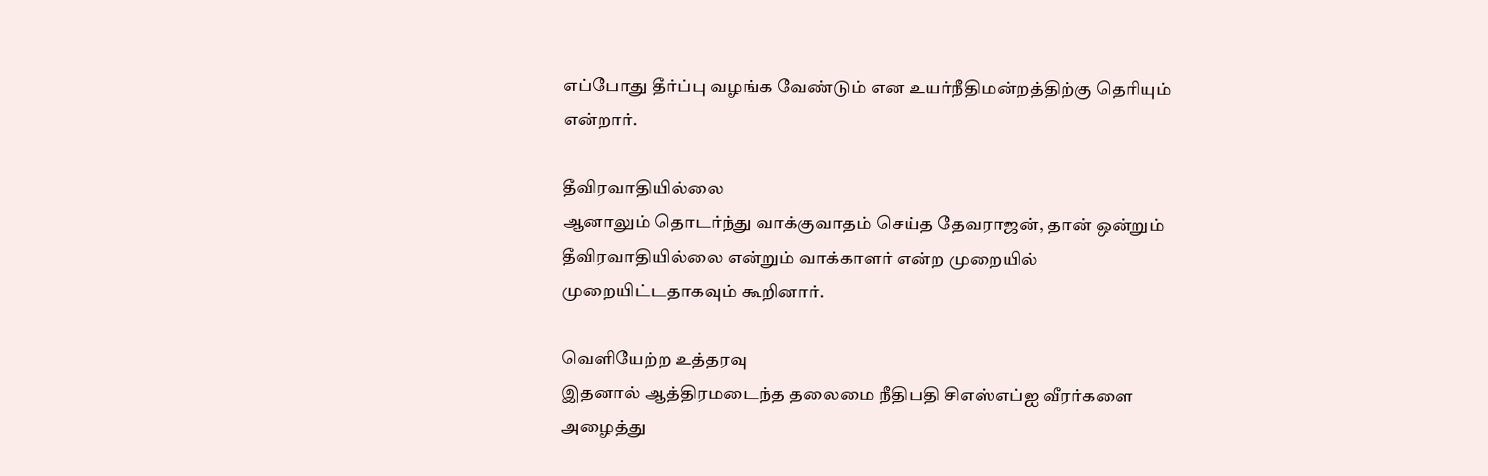எப்போது தீர்ப்பு வழங்க வேண்டும் என உயர்நீதிமன்றத்திற்கு தெரியும் என்றார்.

தீவிரவாதியில்லை
ஆனாலும் தொடர்ந்து வாக்குவாதம் செய்த தேவராஜன், தான் ஒன்றும் தீவிரவாதியில்லை என்றும் வாக்காளர் என்ற முறையில் முறையிட்டதாகவும் கூறினார்.

வெளியேற்ற உத்தரவு
இதனால் ஆத்திரமடைந்த தலைமை நீதிபதி சிஎஸ்எப்ஐ வீரர்களை அழைத்து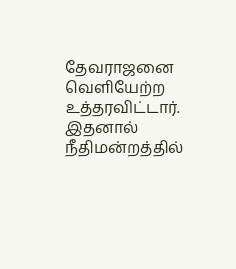தேவராஜனை வெளியேற்ற உத்தரவிட்டார். இதனால் நீதிமன்றத்தில்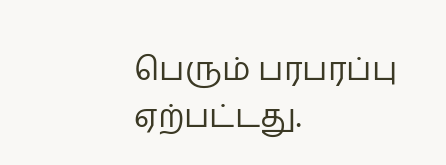பெரும் பரபரப்பு ஏற்பட்டது.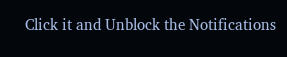Click it and Unblock the Notifications